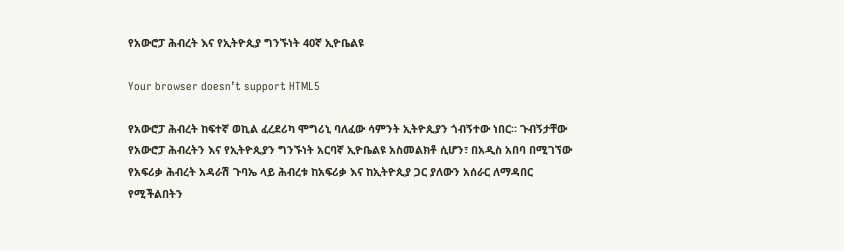የአውሮፓ ሕብረት እና የኢትዮጲያ ግንኙነት 40ኛ ኢዮቤልዩ

Your browser doesn’t support HTML5

የአውሮፓ ሕብረት ከፍተኛ ወኪል ፈረደሪካ ሞግሪኒ ባለፈው ሳምንት ኢትዮጲያን ጎብኝተው ነበር። ጉብኝታቸው የአውሮፓ ሕብረትን እና የኢትዮጲያን ግንኙነት አርባኛ ኢዮቤልዩ አስመልክቶ ሲሆን፣ በአዲስ አበባ በሚገኘው የአፍሪቃ ሕብረት አዳራሽ ጉባኤ ላይ ሕብረቱ ከአፍሪቃ እና ከኢትዮጲያ ጋር ያለውን አሰራር ለማዳበር የሚችልበትን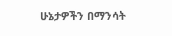ሁኔታዎችን በማንሳት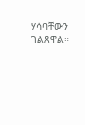ሃሳባቸውን ገልጸዋል።